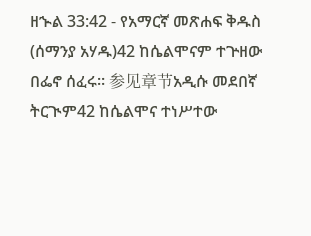ዘኍል 33:42 - የአማርኛ መጽሐፍ ቅዱስ (ሰማንያ አሃዱ)42 ከሴልሞናም ተጕዘው በፌኖ ሰፈሩ። 参见章节አዲሱ መደበኛ ትርጒም42 ከሴልሞና ተነሥተው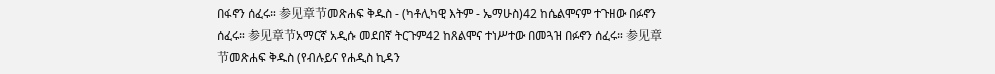በፋኖን ሰፈሩ። 参见章节መጽሐፍ ቅዱስ - (ካቶሊካዊ እትም - ኤማሁስ)42 ከሴልሞናም ተጉዘው በፉኖን ሰፈሩ። 参见章节አማርኛ አዲሱ መደበኛ ትርጉም42 ከጸልሞና ተነሥተው በመጓዝ በፉኖን ሰፈሩ። 参见章节መጽሐፍ ቅዱስ (የብሉይና የሐዲስ ኪዳን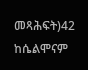መጻሕፍት)42 ከሴልሞናም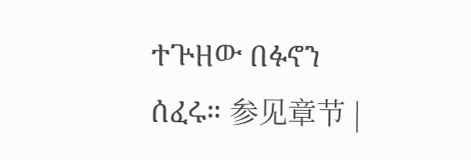ተጕዘው በፉኖን ሰፈሩ። 参见章节 |